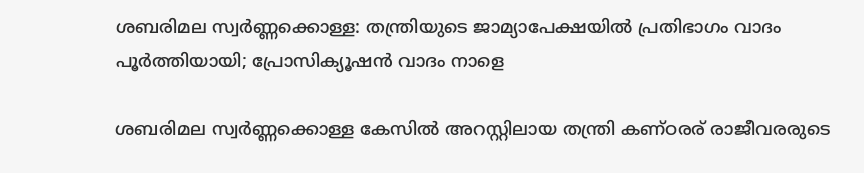ശബരിമല സ്വര്‍ണ്ണക്കൊള്ള: തന്ത്രിയുടെ ജാമ്യാപേക്ഷയില്‍ പ്രതിഭാഗം വാദം പൂര്‍ത്തിയായി; പ്രോസിക്യൂഷൻ വാദം നാളെ

ശബരിമല സ്വർണ്ണക്കൊള്ള കേസില്‍ അറസ്റ്റിലായ തന്ത്രി കണ്ഠരര് രാജീവരരുടെ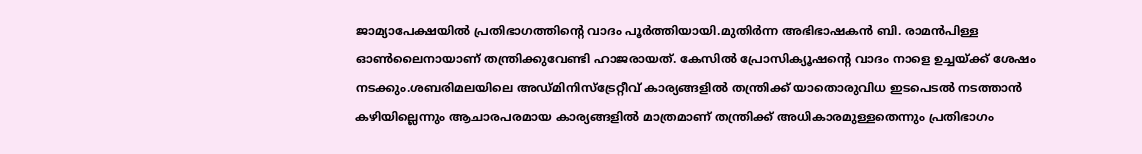ജാമ്യാപേക്ഷയില്‍ പ്രതിഭാഗത്തിന്റെ വാദം പൂർത്തിയായി.മുതിർന്ന അഭിഭാഷകൻ ബി. രാമൻപിള്ള ഓണ്‍ലൈനായാണ് തന്ത്രിക്കുവേണ്ടി ഹാജരായത്. കേസില്‍ പ്രോസിക്യൂഷന്റെ വാദം നാളെ ഉച്ചയ്ക്ക് ശേഷം നടക്കും.ശബരിമലയിലെ അഡ്മിനിസ്‌ട്രേറ്റീവ് കാര്യങ്ങളില്‍ തന്ത്രിക്ക് യാതൊരുവിധ ഇടപെടല്‍ നടത്താൻ കഴിയില്ലെന്നും ആചാരപരമായ കാര്യങ്ങളില്‍ മാത്രമാണ് തന്ത്രിക്ക് അധികാരമുള്ളതെന്നും പ്രതിഭാഗം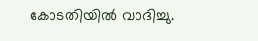കോടതിയില്‍ വാദിച്ചു.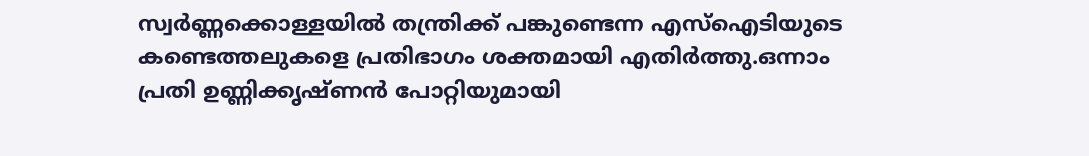സ്വർണ്ണക്കൊള്ളയില്‍ തന്ത്രിക്ക് പങ്കുണ്ടെന്ന എസ്‌ഐടിയുടെ കണ്ടെത്തലുകളെ പ്രതിഭാഗം ശക്തമായി എതിർത്തു.ഒന്നാം പ്രതി ഉണ്ണിക്കൃഷ്ണൻ പോറ്റിയുമായി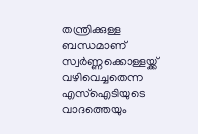തന്ത്രിക്കുള്ള ബന്ധമാണ് സ്വർണ്ണക്കൊള്ളയ്ക്ക് വഴിവെച്ചതെന്ന എസ്‌ഐടിയുടെ വാദത്തെയും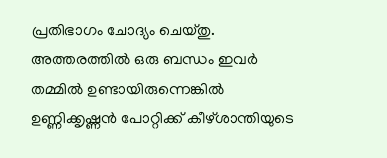പ്രതിഭാഗം ചോദ്യം ചെയ്തു. അത്തരത്തില്‍ ഒരു ബന്ധം ഇവർ തമ്മില്‍ ഉണ്ടായിരുന്നെങ്കില്‍ ഉണ്ണിക്കൃഷ്ണൻ പോറ്റിക്ക് കീഴ്ശാന്തിയുടെ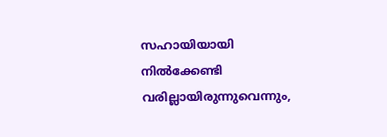സഹായിയായി നില്‍ക്കേണ്ടി വരില്ലായിരുന്നുവെന്നും,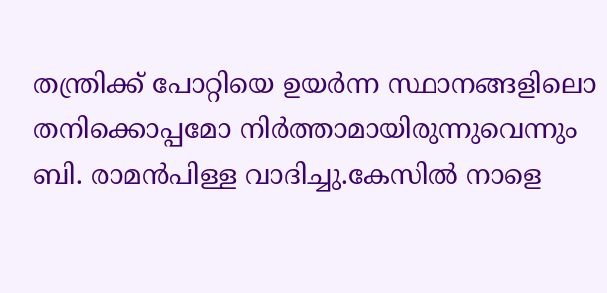തന്ത്രിക്ക് പോറ്റിയെ ഉയർന്ന സ്ഥാനങ്ങളിലൊ തനിക്കൊപ്പമോ നിർത്താമായിരുന്നുവെന്നും ബി. രാമൻപിള്ള വാദിച്ചു.കേസില്‍ നാളെ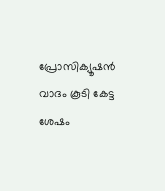പ്രോസിക്യൂഷൻ വാദം കൂടി കേട്ട ശേഷം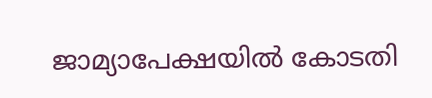ജാമ്യാപേക്ഷയില്‍ കോടതി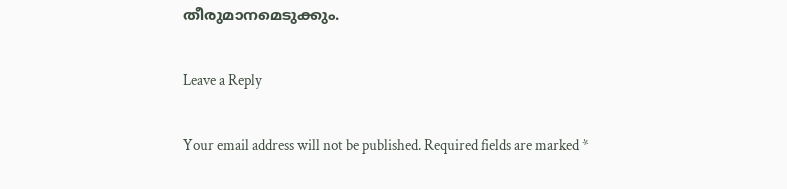തീരുമാനമെടുക്കും.

Leave a Reply

Your email address will not be published. Required fields are marked *